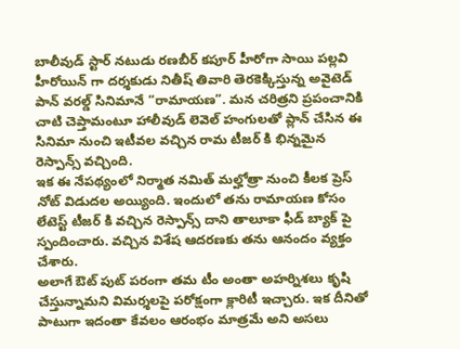బాలీవుడ్ స్టార్ నటుడు రణబీర్ కపూర్ హీరోగా సాయి పల్లవి హీరోయిన్ గా దర్శకుడు నితీష్ తివారి తెరకెక్కిస్తున్న అవైటెడ్ పాన్ వరల్డ్ సినిమానే “రామాయణ”. మన చరిత్రని ప్రపంచానికి చాటి చెప్తామంటూ హాలీవుడ్ లెవెల్ హంగులతో ప్లాన్ చేసిన ఈ సినిమా నుంచి ఇటీవల వచ్చిన రామ టీజర్ కి భిన్నమైన రెస్పాన్స్ వచ్చింది.
ఇక ఈ నేపథ్యంలో నిర్మాత నమిత్ మల్హోత్రా నుంచి కీలక ప్రెస్ నోట్ విడుదల అయ్యింది. ఇందులో తను రామాయణ కోసం లేటెస్ట్ టీజర్ కి వచ్చిన రెస్పాన్స్ దాని తాలూకా ఫీడ్ బ్యాక్ పై స్పందించారు. వచ్చిన విశేష ఆదరణకు తను ఆనందం వ్యక్తం చేశారు.
అలాగే ఔట్ పుట్ పరంగా తమ టీం అంతా అహర్నిశలు కృషి చేస్తున్నామని విమర్శలపై పరోక్షంగా క్లారిటీ ఇచ్చారు. ఇక దీనితో పాటుగా ఇదంతా కేవలం ఆరంభం మాత్రమే అని అసలు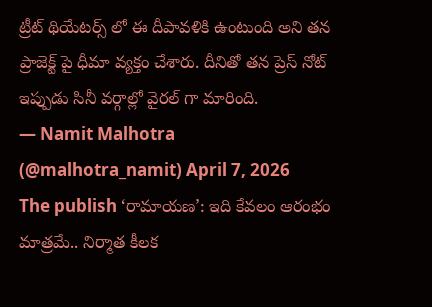ట్రీట్ థియేటర్స్ లో ఈ దీపావళికి ఉంటుంది అని తన ప్రాజెక్ట్ పై ధీమా వ్యక్తం చేశారు. దీనితో తన ప్రెస్ నోట్ ఇప్పుడు సినీ వర్గాల్లో వైరల్ గా మారింది.
— Namit Malhotra (@malhotra_namit) April 7, 2026
The publish ‘రామాయణ’: ఇది కేవలం ఆరంభం మాత్రమే.. నిర్మాత కీలక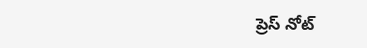ప్రెస్ నోట్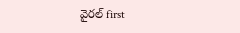వైరల్ first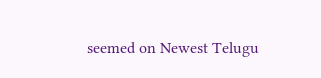seemed on Newest Telugu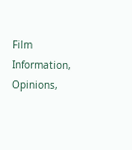Film Information, Opinions,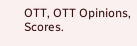OTT, OTT Opinions, Scores.